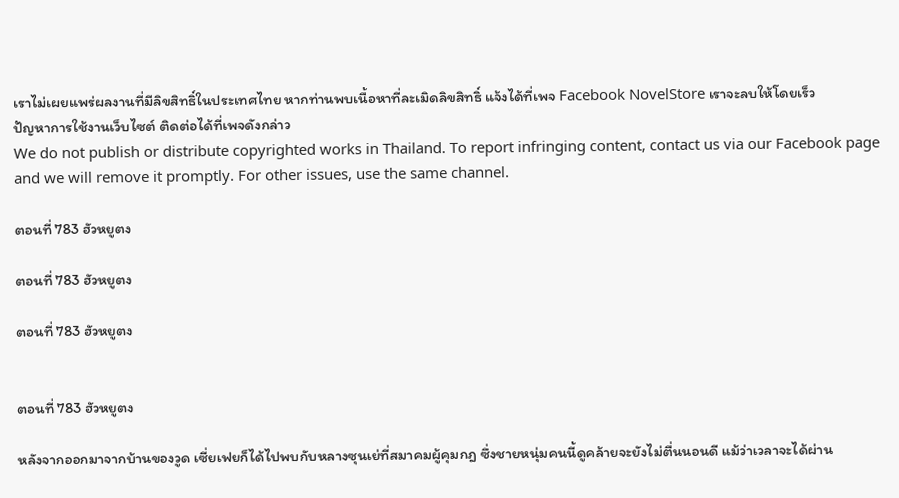เราไม่เผยแพร่ผลงานที่มีลิขสิทธิ์ในประเทศไทย หากท่านพบเนื้อหาที่ละเมิดลิขสิทธิ์ แจ้งได้ที่เพจ Facebook NovelStore เราจะลบให้โดยเร็ว
ปัญหาการใช้งานเว็บไซต์ ติดต่อได้ที่เพจดังกล่าว
We do not publish or distribute copyrighted works in Thailand. To report infringing content, contact us via our Facebook page and we will remove it promptly. For other issues, use the same channel.

ตอนที่ 783 ฮัวหยูตง

ตอนที่ 783 ฮัวหยูตง

ตอนที่ 783 ฮัวหยูตง


ตอนที่ 783 ฮัวหยูตง

หลังจากออกมาจากบ้านของวูด เซี่ยเฟยก็ได้ไปพบกับหลางซุนเย่ที่สมาคมผู้คุมกฎ ซึ่งชายหนุ่มคนนี้ดูคล้ายจะยังไม่ตื่นนอนดี แม้ว่าเวลาจะได้ผ่าน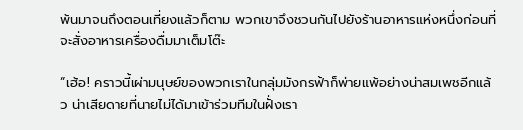พ้นมาจนถึงตอนเที่ยงแล้วก็ตาม พวกเขาจึงชวนกันไปยังร้านอาหารแห่งหนึ่งก่อนที่จะสั่งอาหารเครื่องดื่มมาเต็มโต๊ะ

“เฮ้อ! คราวนี้เผ่ามนุษย์ของพวกเราในกลุ่มมังกรฟ้าก็พ่ายแพ้อย่างน่าสมเพชอีกแล้ว น่าเสียดายที่นายไม่ได้มาเข้าร่วมทีมในฝั่งเรา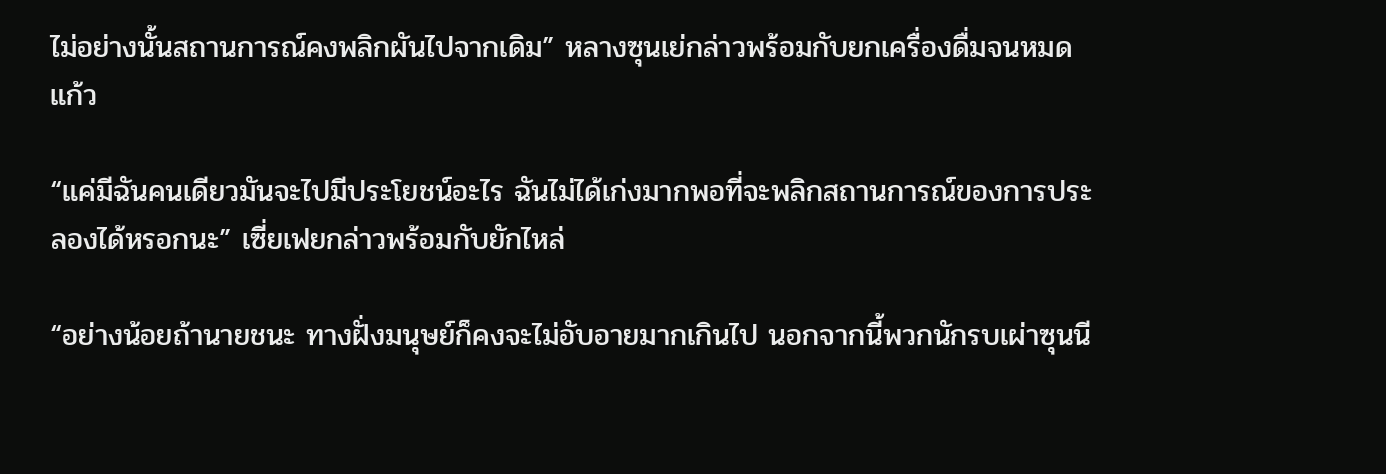ไม่อย่างนั้นสถานการณ์คงพลิกผันไปจากเดิม” หลางซุนเย่กล่าวพร้อมกับยกเครื่องดื่มจนหมดแก้ว

“แค่มีฉันคนเดียวมันจะไปมีประโยชน์อะไร ฉันไม่ได้เก่งมากพอที่จะพลิกสถานการณ์ของการประลองได้หรอกนะ” เซี่ยเฟยกล่าวพร้อมกับยักไหล่

“อย่างน้อยถ้านายชนะ ทางฝั่งมนุษย์ก็คงจะไม่อับอายมากเกินไป นอกจากนี้พวกนักรบเผ่าซุนนี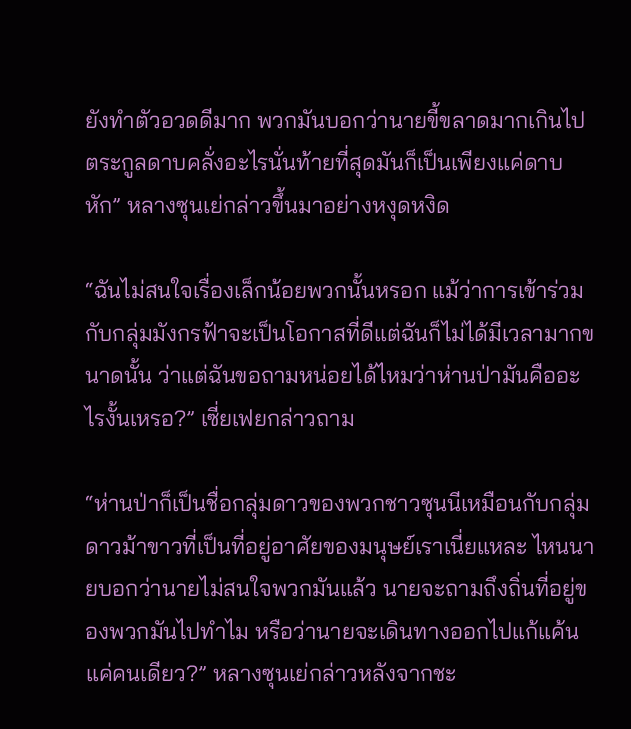ยังทำตัวอวดดีมาก พวกมันบอกว่านายขี้ขลาดมากเกินไป ตระกูลดาบคลั่งอะไรนั่นท้ายที่สุดมันก็เป็นเพียงแค่ดาบหัก” หลางซุนเย่กล่าวขึ้นมาอย่างหงุดหงิด

“ฉันไม่สนใจเรื่องเล็กน้อยพวกนั้นหรอก แม้ว่าการเข้าร่วมกับกลุ่มมังกรฟ้าจะเป็นโอกาสที่ดีแต่ฉันก็ไม่ได้มีเวลามากขนาดนั้น ว่าแต่ฉันขอถามหน่อยได้ไหมว่าห่านป่ามันคืออะไรงั้นเหรอ?” เซี่ยเฟยกล่าวถาม

“ห่านป่าก็เป็นชื่อกลุ่มดาวของพวกชาวซุนนีเหมือนกับกลุ่มดาวม้าขาวที่เป็นที่อยู่อาศัยของมนุษย์เราเนี่ยแหละ ไหนนายบอกว่านายไม่สนใจพวกมันแล้ว นายจะถามถึงถิ่นที่อยู่ของพวกมันไปทำไม หรือว่านายจะเดินทางออกไปแก้แค้นแค่คนเดียว?” หลางซุนเย่กล่าวหลังจากชะ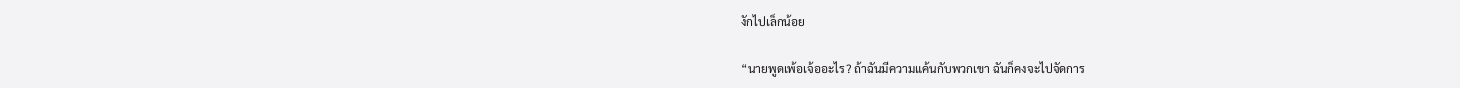งักไปเล็กน้อย

“นายพูดเพ้อเจ้ออะไร? ถ้าฉันมีความแค้นกับพวกเขา ฉันก็คงจะไปจัดการ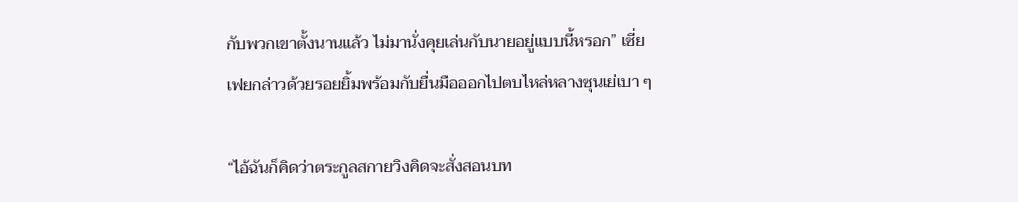กับพวกเขาตั้งนานแล้ว ไม่มานั่งคุยเล่นกับนายอยู่แบบนี้หรอก” เซี่ยเฟยกล่าวด้วยรอยยิ้มพร้อมกับยื่นมือออกไปตบไหล่หลางซุนเย่เบา ๆ

“ไอ้ฉันก็คิดว่าตระกูลสกายวิงคิดจะสั่งสอนบท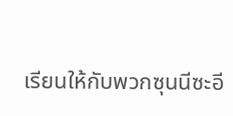เรียนให้กับพวกซุนนีซะอี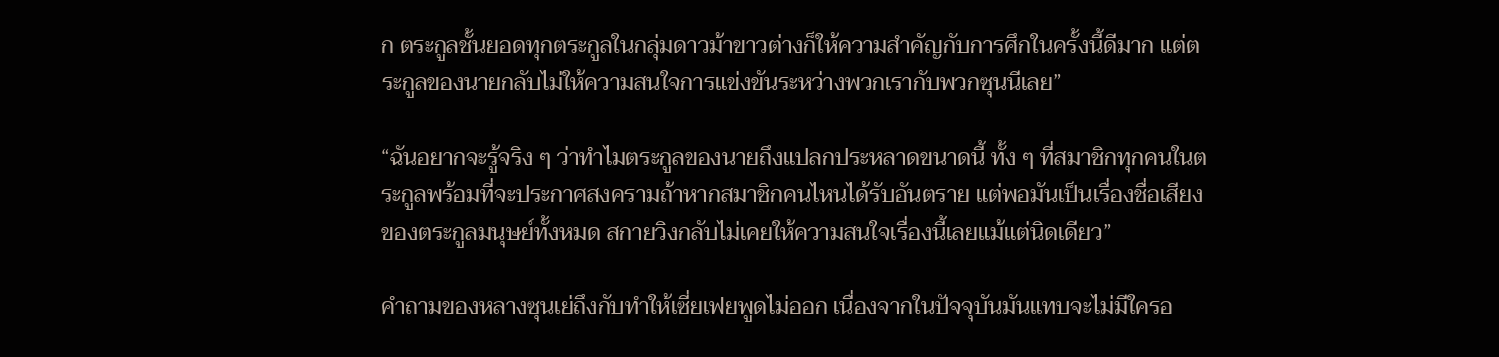ก ตระกูลชั้นยอดทุกตระกูลในกลุ่มดาวม้าขาวต่างก็ให้ความสำคัญกับการศึกในครั้งนี้ดีมาก แต่ตระกูลของนายกลับไม่ให้ความสนใจการแข่งขันระหว่างพวกเรากับพวกซุนนีเลย”

“ฉันอยากจะรู้จริง ๆ ว่าทำไมตระกูลของนายถึงแปลกประหลาดขนาดนี้ ทั้ง ๆ ที่สมาชิกทุกคนในตระกูลพร้อมที่จะประกาศสงครามถ้าหากสมาชิกคนไหนได้รับอันตราย แต่พอมันเป็นเรื่องชื่อเสียงของตระกูลมนุษย์ทั้งหมด สกายวิงกลับไม่เคยให้ความสนใจเรื่องนี้เลยแม้แต่นิดเดียว”

คำถามของหลางซุนเย่ถึงกับทำให้เซี่ยเฟยพูดไม่ออก เนื่องจากในปัจจุบันมันแทบจะไม่มีใครอ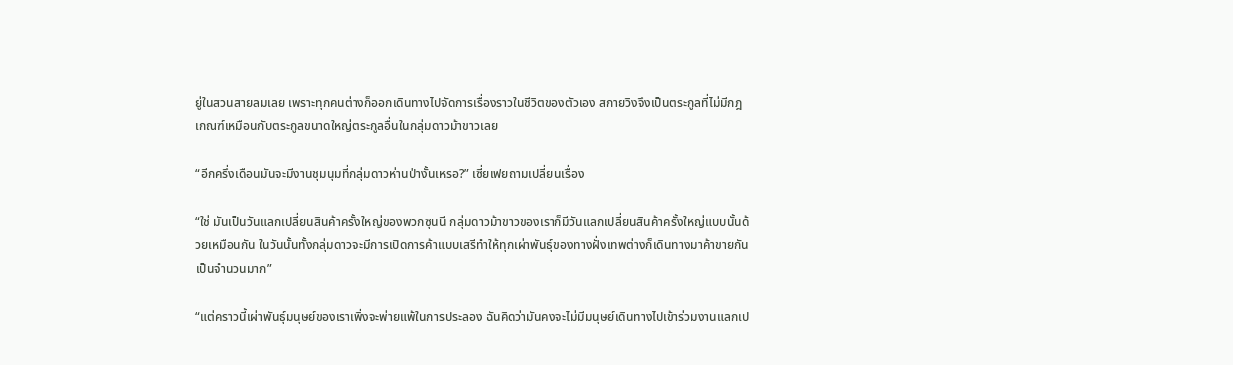ยู่ในสวนสายลมเลย เพราะทุกคนต่างก็ออกเดินทางไปจัดการเรื่องราวในชีวิตของตัวเอง สกายวิงจึงเป็นตระกูลที่ไม่มีกฎเกณฑ์เหมือนกับตระกูลขนาดใหญ่ตระกูลอื่นในกลุ่มดาวม้าขาวเลย

“อีกครึ่งเดือนมันจะมีงานชุมนุมที่กลุ่มดาวห่านป่างั้นเหรอ?” เซี่ยเฟยถามเปลี่ยนเรื่อง

“ใช่ มันเป็นวันแลกเปลี่ยนสินค้าครั้งใหญ่ของพวกซุนนี กลุ่มดาวม้าขาวของเราก็มีวันแลกเปลี่ยนสินค้าครั้งใหญ่แบบนั้นด้วยเหมือนกัน ในวันนั้นทั้งกลุ่มดาวจะมีการเปิดการค้าแบบเสรีทำให้ทุกเผ่าพันธุ์ของทางฝั่งเทพต่างก็เดินทางมาค้าขายกันเป็นจำนวนมาก”

“แต่คราวนี้เผ่าพันธุ์มนุษย์ของเราเพิ่งจะพ่ายแพ้ในการประลอง ฉันคิดว่ามันคงจะไม่มีมนุษย์เดินทางไปเข้าร่วมงานแลกเป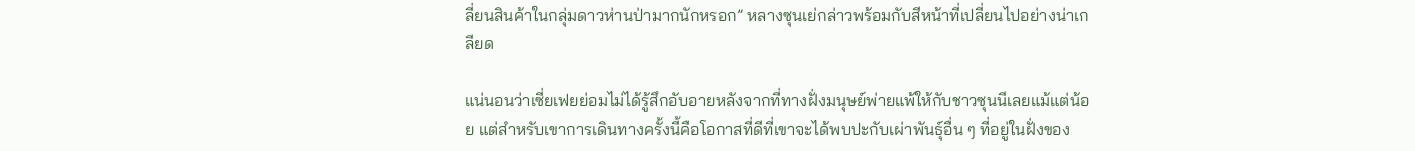ลี่ยนสินค้าในกลุ่มดาวห่านป่ามากนักหรอก” หลางซุนเย่กล่าวพร้อมกับสีหน้าที่เปลี่ยนไปอย่างน่าเกลียด

แน่นอนว่าเซี่ยเฟยย่อมไม่ได้รู้สึกอับอายหลังจากที่ทางฝั่งมนุษย์พ่ายแพ้ให้กับชาวซุนนีเลยแม้แต่น้อย แต่สำหรับเขาการเดินทางครั้งนี้คือโอกาสที่ดีที่เขาจะได้พบปะกับเผ่าพันธุ์อื่น ๆ ที่อยู่ในฝั่งของ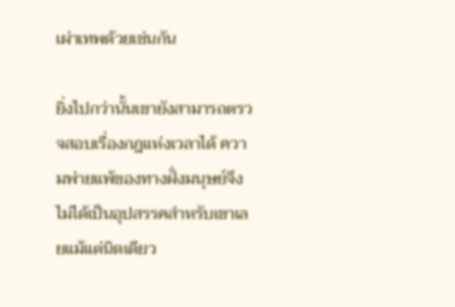เผ่าเทพด้วยเช่นกัน

ยิ่งไปกว่านั้นเขายังสามารถตรวจสอบเรื่องกฎแห่งเวลาได้ ความพ่ายแพ้ของทางฝั่งมนุษย์จึงไม่ได้เป็นอุปสรรคสำหรับเขาเลยแม้แต่นิดเดียว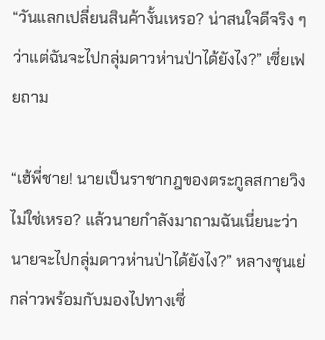“วันแลกเปลี่ยนสินค้างั้นเหรอ? น่าสนใจดีจริง ๆ ว่าแต่ฉันจะไปกลุ่มดาวห่านป่าได้ยังไง?” เซี่ยเฟยถาม

“เฮ้พี่ชาย! นายเป็นราชากฎของตระกูลสกายวิงไม่ใช่เหรอ? แล้วนายกำลังมาถามฉันเนี่ยนะว่านายจะไปกลุ่มดาวห่านป่าได้ยังไง?” หลางซุนเย่กล่าวพร้อมกับมองไปทางเซี่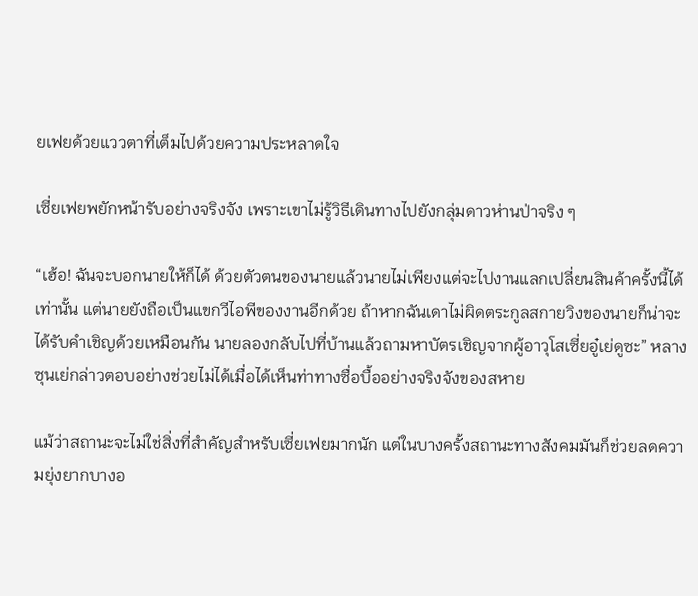ยเฟยด้วยแววตาที่เต็มไปด้วยความประหลาดใจ

เซี่ยเฟยพยักหน้ารับอย่างจริงจัง เพราะเขาไม่รู้วิธีเดินทางไปยังกลุ่มดาวห่านป่าจริง ๆ

“เฮ้อ! ฉันจะบอกนายให้ก็ได้ ด้วยตัวตนของนายแล้วนายไม่เพียงแต่จะไปงานแลกเปลี่ยนสินค้าครั้งนี้ได้เท่านั้น แต่นายยังถือเป็นแขกวีไอพีของงานอีกด้วย ถ้าหากฉันเดาไม่ผิดตระกูลสกายวิงของนายก็น่าจะได้รับคำเชิญด้วยเหมือนกัน นายลองกลับไปที่บ้านแล้วถามหาบัตรเชิญจากผู้อาวุโสเซี่ยอู๋เย่ดูซะ” หลางซุนเย่กล่าวตอบอย่างช่วยไม่ได้เมื่อได้เห็นท่าทางซื่อบื้ออย่างจริงจังของสหาย

แม้ว่าสถานะจะไม่ใช่สิ่งที่สำคัญสำหรับเซี่ยเฟยมากนัก แต่ในบางครั้งสถานะทางสังคมมันก็ช่วยลดความยุ่งยากบางอ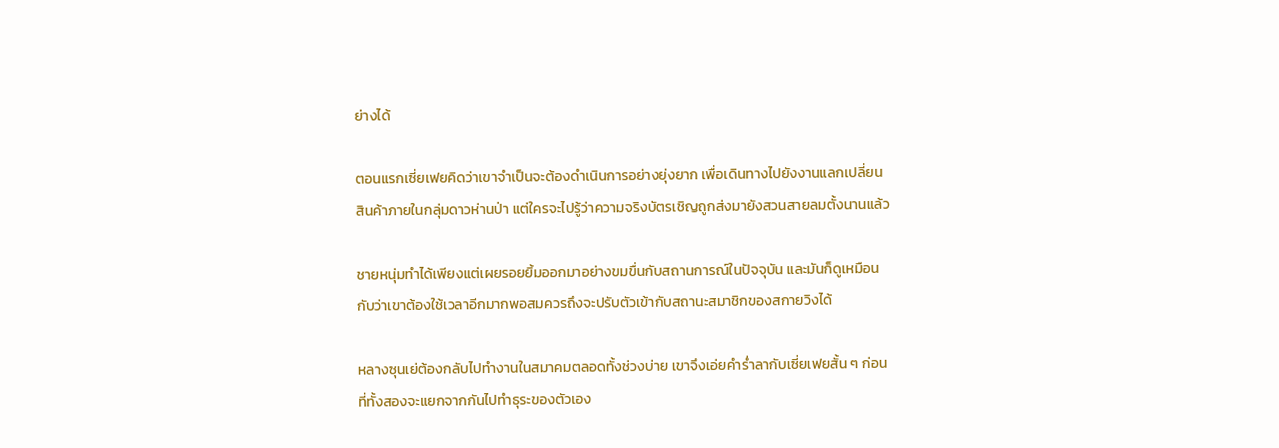ย่างได้

ตอนแรกเซี่ยเฟยคิดว่าเขาจำเป็นจะต้องดำเนินการอย่างยุ่งยาก เพื่อเดินทางไปยังงานแลกเปลี่ยนสินค้าภายในกลุ่มดาวห่านป่า แต่ใครจะไปรู้ว่าความจริงบัตรเชิญถูกส่งมายังสวนสายลมตั้งนานแล้ว

ชายหนุ่มทำได้เพียงแต่เผยรอยยิ้มออกมาอย่างขมขื่นกับสถานการณ์ในปัจจุบัน และมันก็ดูเหมือนกับว่าเขาต้องใช้เวลาอีกมากพอสมควรถึงจะปรับตัวเข้ากับสถานะสมาชิกของสกายวิงได้

หลางซุนเย่ต้องกลับไปทำงานในสมาคมตลอดทั้งช่วงบ่าย เขาจึงเอ่ยคำร่ำลากับเซี่ยเฟยสั้น ๆ ก่อนที่ทั้งสองจะแยกจากกันไปทำธุระของตัวเอง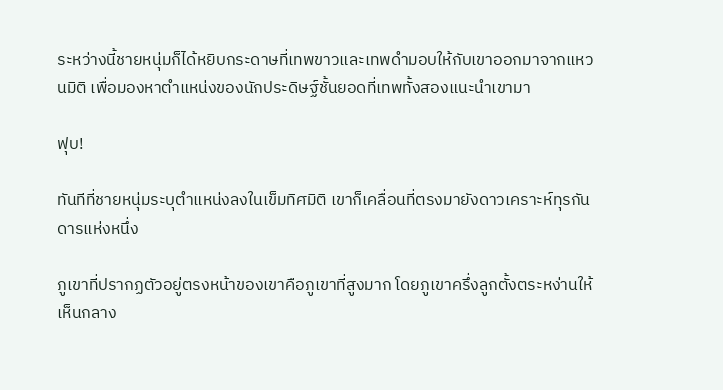ระหว่างนี้ชายหนุ่มก็ได้หยิบกระดาษที่เทพขาวและเทพดำมอบให้กับเขาออกมาจากแหวนมิติ เพื่อมองหาตำแหน่งของนักประดิษฐ์ชั้นยอดที่เทพทั้งสองแนะนำเขามา

ฟุบ!

ทันทีที่ชายหนุ่มระบุตำแหน่งลงในเข็มทิศมิติ เขาก็เคลื่อนที่ตรงมายังดาวเคราะห์ทุรกันดารแห่งหนึ่ง

ภูเขาที่ปรากฏตัวอยู่ตรงหน้าของเขาคือภูเขาที่สูงมาก โดยภูเขาครึ่งลูกตั้งตระหง่านให้เห็นกลาง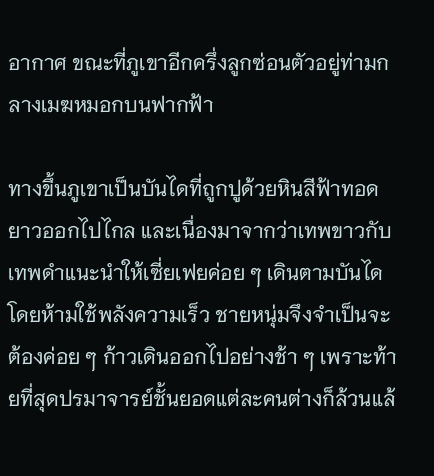อากาศ ขณะที่ภูเขาอีกครึ่งลูกซ่อนตัวอยู่ท่ามกลางเมฆหมอกบนฟากฟ้า

ทางขึ้นภูเขาเป็นบันไดที่ถูกปูด้วยหินสีฟ้าทอดยาวออกไปไกล และเนื่องมาจากว่าเทพขาวกับเทพดำแนะนำให้เซี่ยเฟยค่อย ๆ เดินตามบันไดโดยห้ามใช้พลังความเร็ว ชายหนุ่มจึงจำเป็นจะต้องค่อย ๆ ก้าวเดินออกไปอย่างช้า ๆ เพราะท้ายที่สุดปรมาจารย์ชั้นยอดแต่ละคนต่างก็ล้วนแล้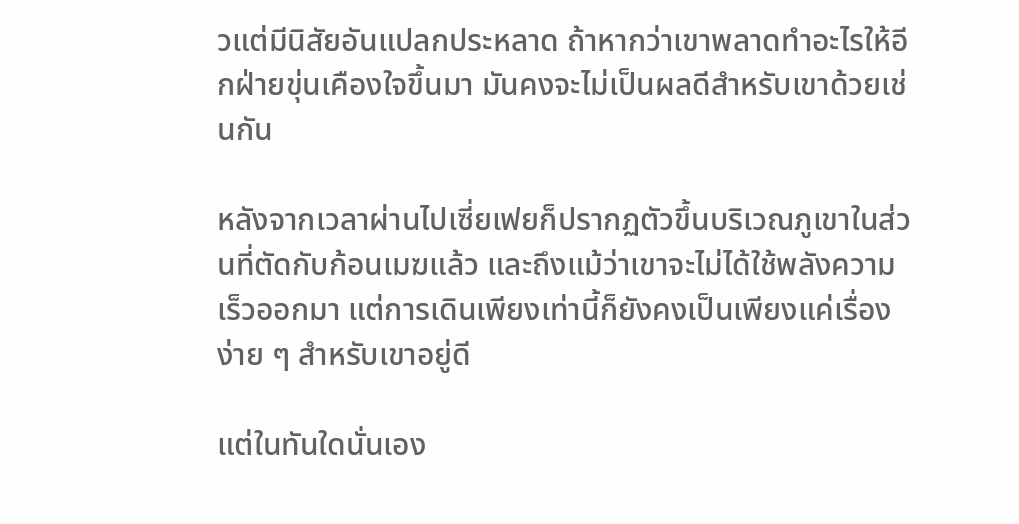วแต่มีนิสัยอันแปลกประหลาด ถ้าหากว่าเขาพลาดทำอะไรให้อีกฝ่ายขุ่นเคืองใจขึ้นมา มันคงจะไม่เป็นผลดีสำหรับเขาด้วยเช่นกัน

หลังจากเวลาผ่านไปเซี่ยเฟยก็ปรากฏตัวขึ้นบริเวณภูเขาในส่วนที่ตัดกับก้อนเมฆแล้ว และถึงแม้ว่าเขาจะไม่ได้ใช้พลังความเร็วออกมา แต่การเดินเพียงเท่านี้ก็ยังคงเป็นเพียงแค่เรื่องง่าย ๆ สำหรับเขาอยู่ดี

แต่ในทันใดนั่นเอง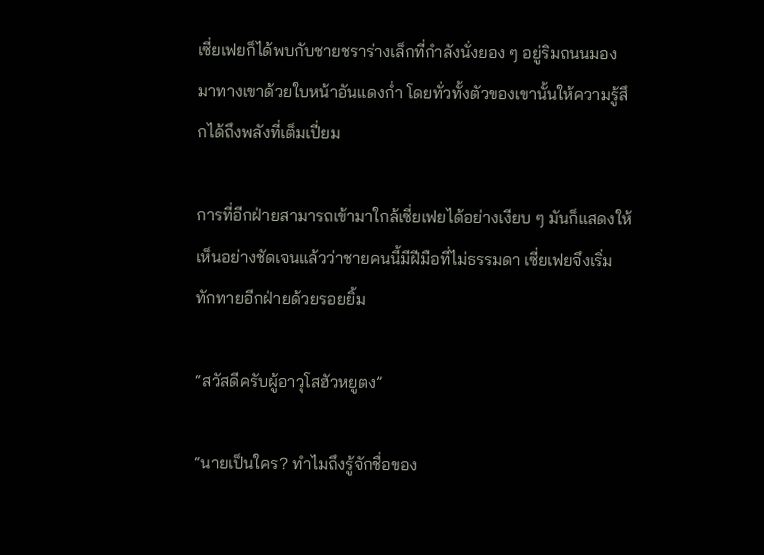เซี่ยเฟยก็ได้พบกับชายชราร่างเล็กที่กำลังนั่งยอง ๆ อยู่ริมถนนมองมาทางเขาด้วยใบหน้าอันแดงก่ำ โดยทั่วทั้งตัวของเขานั้นให้ความรู้สึกได้ถึงพลังที่เต็มเปี่ยม

การที่อีกฝ่ายสามารถเข้ามาใกล้เซี่ยเฟยได้อย่างเงียบ ๆ มันก็แสดงให้เห็นอย่างชัดเจนแล้วว่าชายคนนี้มีฝีมือที่ไม่ธรรมดา เซี่ยเฟยจึงเริ่มทักทายอีกฝ่ายด้วยรอยยิ้ม

“สวัสดีครับผู้อาวุโสฮัวหยูตง”

“นายเป็นใคร? ทำไมถึงรู้จักชื่อของ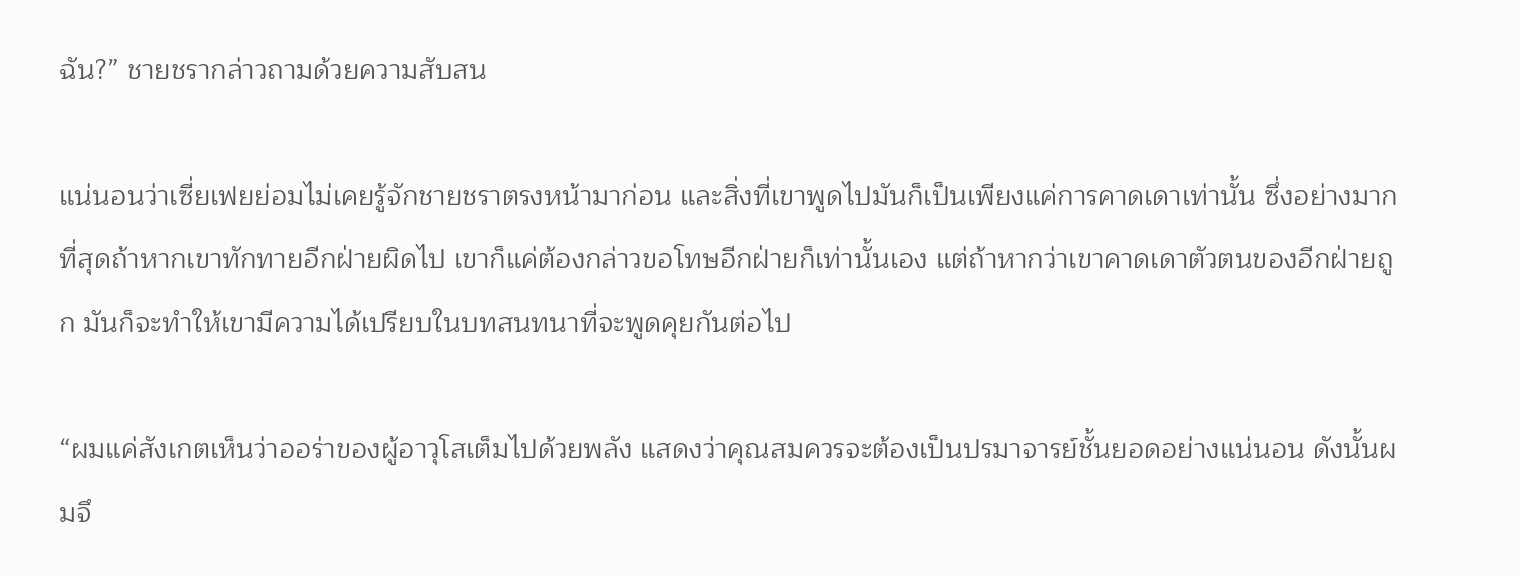ฉัน?” ชายชรากล่าวถามด้วยความสับสน

แน่นอนว่าเซี่ยเฟยย่อมไม่เคยรู้จักชายชราตรงหน้ามาก่อน และสิ่งที่เขาพูดไปมันก็เป็นเพียงแค่การคาดเดาเท่านั้น ซึ่งอย่างมากที่สุดถ้าหากเขาทักทายอีกฝ่ายผิดไป เขาก็แค่ต้องกล่าวขอโทษอีกฝ่ายก็เท่านั้นเอง แต่ถ้าหากว่าเขาคาดเดาตัวตนของอีกฝ่ายถูก มันก็จะทำให้เขามีความได้เปรียบในบทสนทนาที่จะพูดคุยกันต่อไป

“ผมแค่สังเกตเห็นว่าออร่าของผู้อาวุโสเต็มไปด้วยพลัง แสดงว่าคุณสมควรจะต้องเป็นปรมาจารย์ชั้นยอดอย่างแน่นอน ดังนั้นผมจึ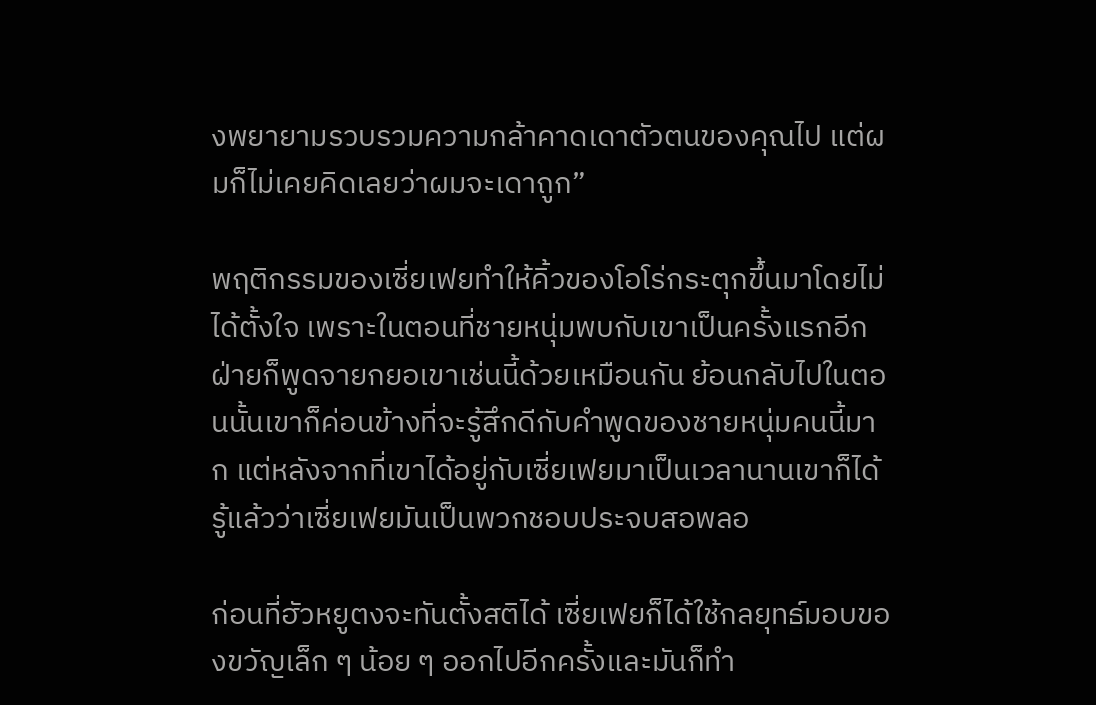งพยายามรวบรวมความกล้าคาดเดาตัวตนของคุณไป แต่ผมก็ไม่เคยคิดเลยว่าผมจะเดาถูก”

พฤติกรรมของเซี่ยเฟยทำให้คิ้วของโอโร่กระตุกขึ้นมาโดยไม่ได้ตั้งใจ เพราะในตอนที่ชายหนุ่มพบกับเขาเป็นครั้งแรกอีกฝ่ายก็พูดจายกยอเขาเช่นนี้ด้วยเหมือนกัน ย้อนกลับไปในตอนนั้นเขาก็ค่อนข้างที่จะรู้สึกดีกับคำพูดของชายหนุ่มคนนี้มาก แต่หลังจากที่เขาได้อยู่กับเซี่ยเฟยมาเป็นเวลานานเขาก็ได้รู้แล้วว่าเซี่ยเฟยมันเป็นพวกชอบประจบสอพลอ

ก่อนที่ฮัวหยูตงจะทันตั้งสติได้ เซี่ยเฟยก็ได้ใช้กลยุทธ์มอบของขวัญเล็ก ๆ น้อย ๆ ออกไปอีกครั้งและมันก็ทำ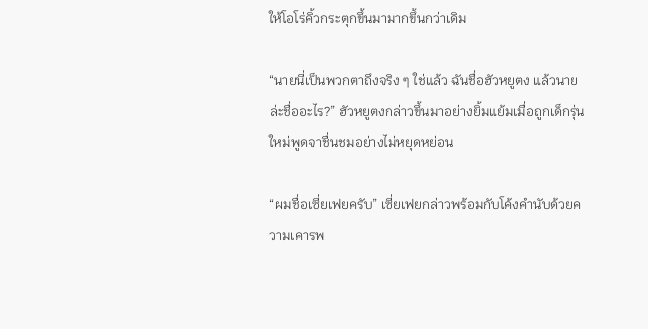ให้โอโร่คิ้วกระตุกขึ้นมามากขึ้นกว่าเดิม

“นายนี่เป็นพวกตาถึงจริง ๆ ใช่แล้ว ฉันชื่อฮัวหยูตง แล้วนายล่ะชื่ออะไร?” ฮัวหยูตงกล่าวขึ้นมาอย่างยิ้มแย้มเมื่อถูกเด็กรุ่นใหม่พูดจาชื่นชมอย่างไม่หยุดหย่อน

“ผมชื่อเซี่ยเฟยครับ” เซี่ยเฟยกล่าวพร้อมกับโค้งคำนับด้วยความเคารพ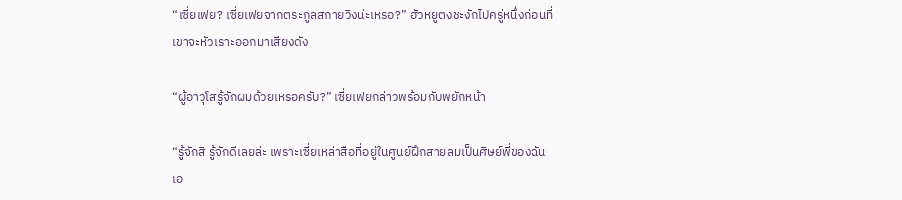“เซี่ยเฟย? เซี่ยเฟยจากตระกูลสกายวิงน่ะเหรอ?” ฮัวหยูตงชะงักไปครู่หนึ่งก่อนที่เขาจะหัวเราะออกมาเสียงดัง

“ผู้อาวุโสรู้จักผมด้วยเหรอครับ?” เซี่ยเฟยกล่าวพร้อมกับพยักหน้า

“รู้จักสิ รู้จักดีเลยล่ะ เพราะเซี่ยเหล่าสือที่อยู่ในศูนย์ฝึกสายลมเป็นศิษย์พี่ของฉันเอ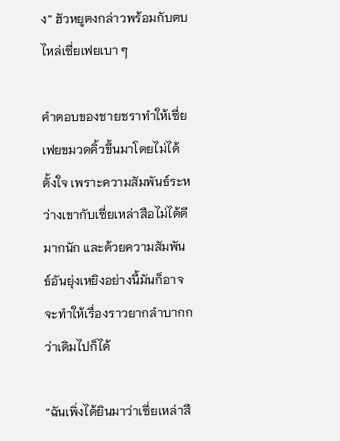ง” ฮัวหยูตงกล่าวพร้อมกับตบไหล่เซี่ยเฟยเบา ๆ

คำตอบของชายชราทำให้เซี่ยเฟยขมวดคิ้วขึ้นมาโดยไม่ได้ตั้งใจ เพราะความสัมพันธ์ระหว่างเขากับเซี่ยเหล่าสือไม่ได้ดีมากนัก และด้วยความสัมพันธ์อันยุ่งเหยิงอย่างนี้มันก็อาจจะทำให้เรื่องราวยากลำบากกว่าเดิมไปก็ได้

“ฉันเพิ่งได้ยินมาว่าเซี่ยเหล่าสื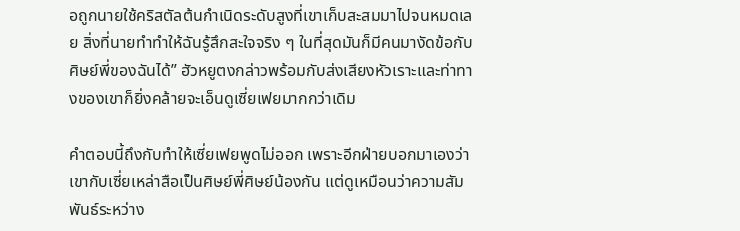อถูกนายใช้คริสตัลต้นกำเนิดระดับสูงที่เขาเก็บสะสมมาไปจนหมดเลย สิ่งที่นายทำทำให้ฉันรู้สึกสะใจจริง ๆ ในที่สุดมันก็มีคนมางัดข้อกับศิษย์พี่ของฉันได้” ฮัวหยูตงกล่าวพร้อมกับส่งเสียงหัวเราะและท่าทางของเขาก็ยิ่งคล้ายจะเอ็นดูเซี่ยเฟยมากกว่าเดิม

คำตอบนี้ถึงกับทำให้เซี่ยเฟยพูดไม่ออก เพราะอีกฝ่ายบอกมาเองว่าเขากับเซี่ยเหล่าสือเป็นศิษย์พี่ศิษย์น้องกัน แต่ดูเหมือนว่าความสัมพันธ์ระหว่าง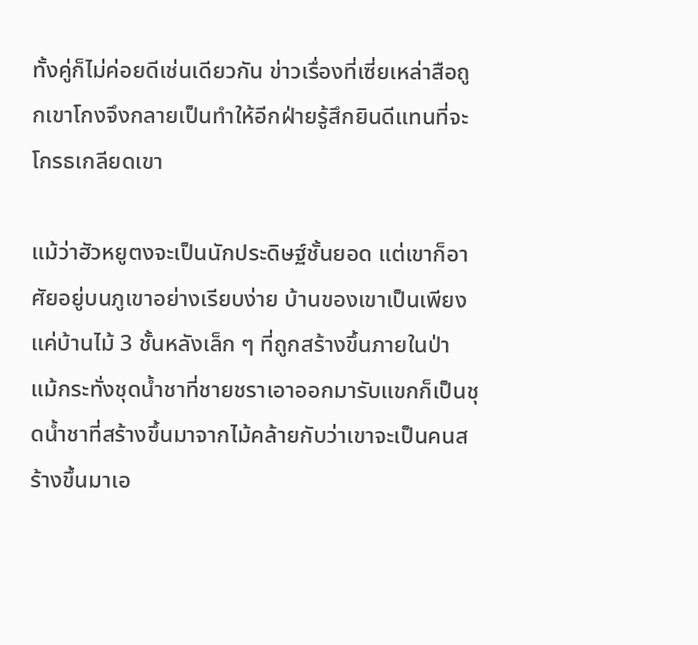ทั้งคู่ก็ไม่ค่อยดีเช่นเดียวกัน ข่าวเรื่องที่เซี่ยเหล่าสือถูกเขาโกงจึงกลายเป็นทำให้อีกฝ่ายรู้สึกยินดีแทนที่จะโกรธเกลียดเขา

แม้ว่าฮัวหยูตงจะเป็นนักประดิษฐ์ชั้นยอด แต่เขาก็อาศัยอยู่บนภูเขาอย่างเรียบง่าย บ้านของเขาเป็นเพียงแค่บ้านไม้ 3 ชั้นหลังเล็ก ๆ ที่ถูกสร้างขึ้นภายในป่า แม้กระทั่งชุดน้ำชาที่ชายชราเอาออกมารับแขกก็เป็นชุดน้ำชาที่สร้างขึ้นมาจากไม้คล้ายกับว่าเขาจะเป็นคนสร้างขึ้นมาเอ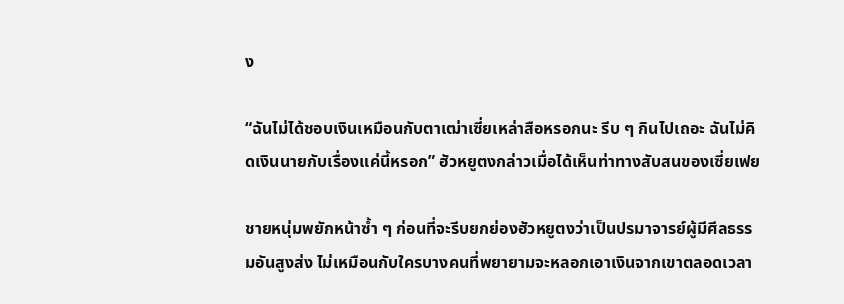ง

“ฉันไม่ได้ชอบเงินเหมือนกับตาเฒ่าเซี่ยเหล่าสือหรอกนะ รีบ ๆ กินไปเถอะ ฉันไม่คิดเงินนายกับเรื่องแค่นี้หรอก” ฮัวหยูตงกล่าวเมื่อได้เห็นท่าทางสับสนของเซี่ยเฟย

ชายหนุ่มพยักหน้าซ้ำ ๆ ก่อนที่จะรีบยกย่องฮัวหยูตงว่าเป็นปรมาจารย์ผู้มีศีลธรรมอันสูงส่ง ไม่เหมือนกับใครบางคนที่พยายามจะหลอกเอาเงินจากเขาตลอดเวลา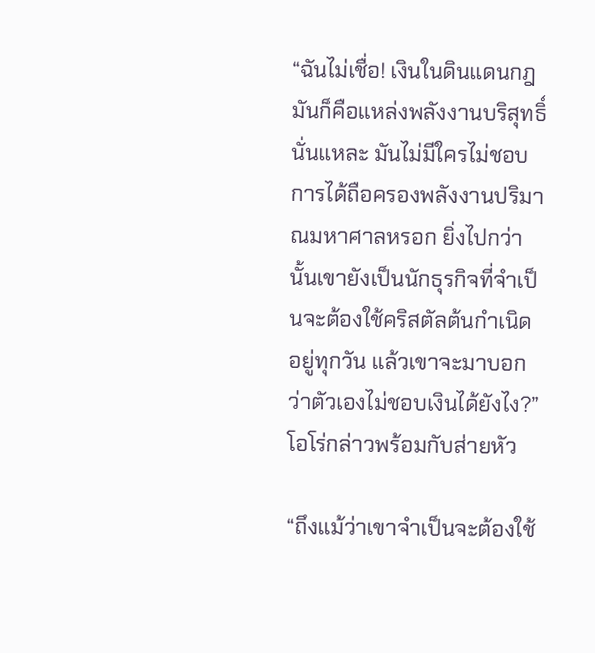“ฉันไม่เชื่อ! เงินในดินแดนกฎมันก็คือแหล่งพลังงานบริสุทธิ์นั่นแหละ มันไม่มีใครไม่ชอบการได้ถือครองพลังงานปริมาณมหาศาลหรอก ยิ่งไปกว่านั้นเขายังเป็นนักธุรกิจที่จำเป็นจะต้องใช้คริสตัลต้นกำเนิดอยู่ทุกวัน แล้วเขาจะมาบอกว่าตัวเองไม่ชอบเงินได้ยังไง?” โอโร่กล่าวพร้อมกับส่ายหัว

“ถึงแม้ว่าเขาจำเป็นจะต้องใช้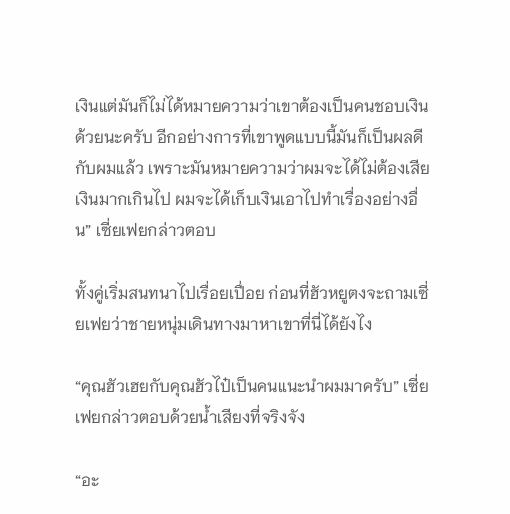เงินแต่มันก็ไม่ได้หมายความว่าเขาต้องเป็นคนชอบเงินด้วยนะครับ อีกอย่างการที่เขาพูดแบบนี้มันก็เป็นผลดีกับผมแล้ว เพราะมันหมายความว่าผมจะได้ไม่ต้องเสียเงินมากเกินไป ผมจะได้เก็บเงินเอาไปทำเรื่องอย่างอื่น” เซี่ยเฟยกล่าวตอบ

ทั้งคู่เริ่มสนทนาไปเรื่อยเปื่อย ก่อนที่ฮัวหยูตงจะถามเซี่ยเฟยว่าชายหนุ่มเดินทางมาหาเขาที่นี่ได้ยังไง

“คุณฮัวเฮยกับคุณฮัวไป๋เป็นคนแนะนำผมมาครับ” เซี่ยเฟยกล่าวตอบด้วยน้ำเสียงที่จริงจัง

“อะ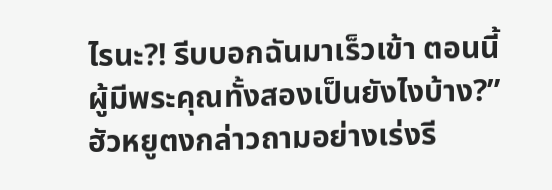ไรนะ?! รีบบอกฉันมาเร็วเข้า ตอนนี้ผู้มีพระคุณทั้งสองเป็นยังไงบ้าง?” ฮัวหยูตงกล่าวถามอย่างเร่งรี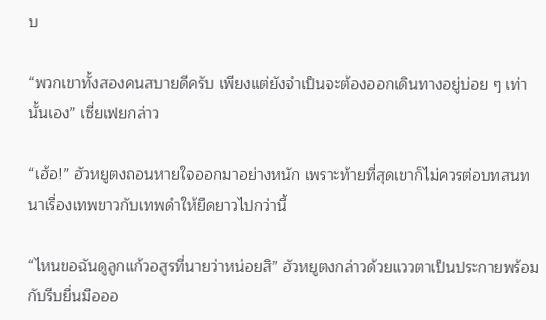บ

“พวกเขาทั้งสองคนสบายดีครับ เพียงแต่ยังจำเป็นจะต้องออกเดินทางอยู่บ่อย ๆ เท่านั้นเอง” เซี่ยเฟยกล่าว

“เฮ้อ!” ฮัวหยูตงถอนหายใจออกมาอย่างหนัก เพราะท้ายที่สุดเขาก็ไม่ควรต่อบทสนทนาเรื่องเทพขาวกับเทพดำให้ยืดยาวไปกว่านี้

“ไหนขอฉันดูลูกแก้วอสูรที่นายว่าหน่อยสิ” ฮัวหยูตงกล่าวด้วยแววตาเป็นประกายพร้อมกับรีบยื่นมือออ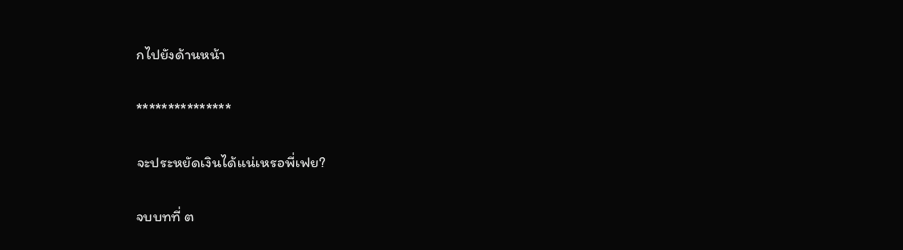กไปยังด้านหน้า

***************

จะประหยัดเงินได้แน่เหรอพี่เฟย?

จบบทที่ ต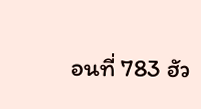อนที่ 783 ฮัว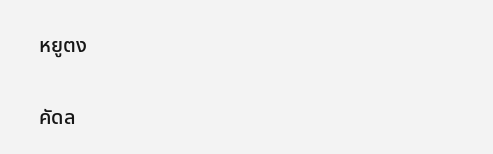หยูตง

คัดล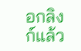อกลิงก์แล้ว